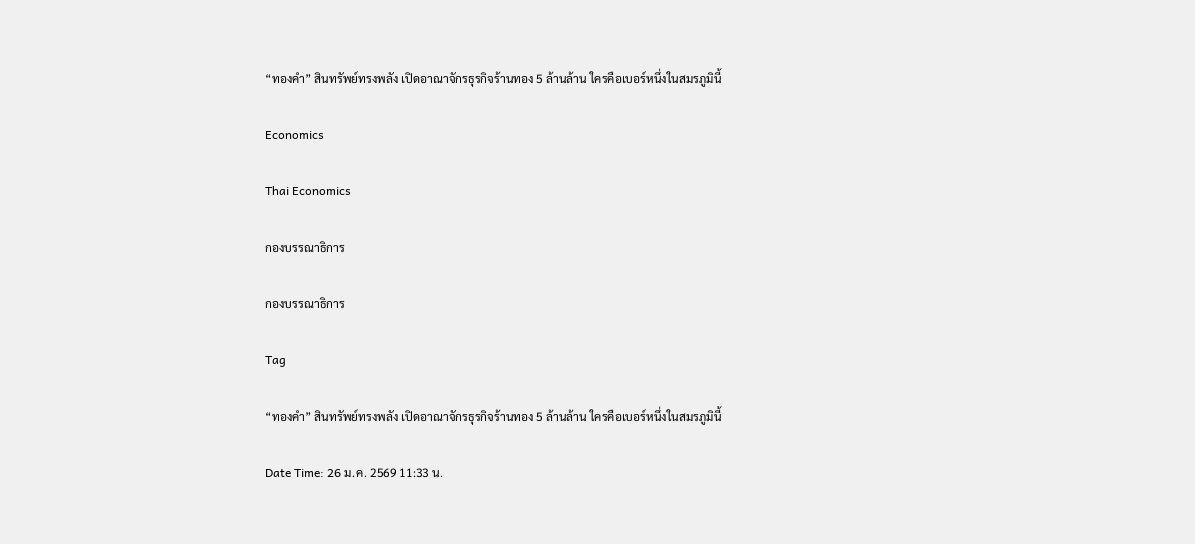“ทองคำ” สินทรัพย์ทรงพลัง เปิดอาณาจักรธุรกิจร้านทอง 5 ล้านล้าน ใครคือเบอร์หนึ่งในสมรภูมินี้

Economics

Thai Economics

กองบรรณาธิการ

กองบรรณาธิการ

Tag

“ทองคำ” สินทรัพย์ทรงพลัง เปิดอาณาจักรธุรกิจร้านทอง 5 ล้านล้าน ใครคือเบอร์หนึ่งในสมรภูมินี้

Date Time: 26 ม.ค. 2569 11:33 น.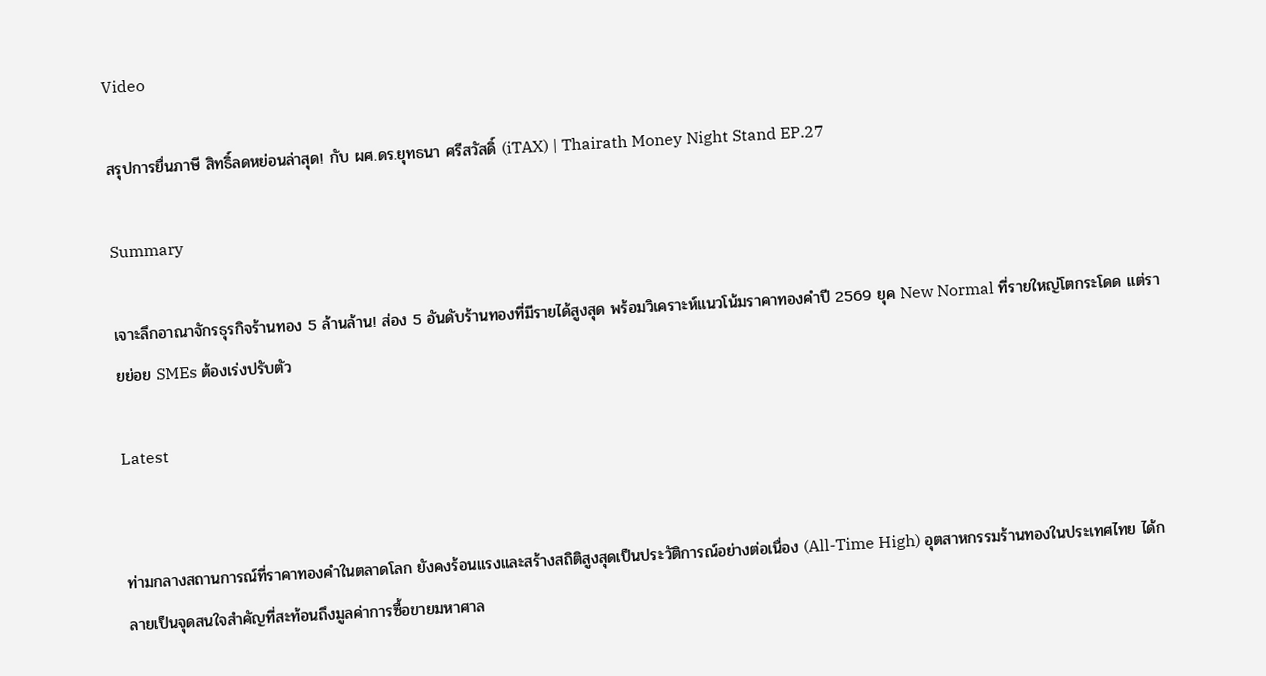Video

สรุปการยื่นภาษี สิทธิ์ลดหย่อนล่าสุด! กับ ผศ.ดร.ยุทธนา ศรีสวัสดิ์ (iTAX) | Thairath Money Night Stand EP.27

Summary

เจาะลึกอาณาจักรธุรกิจร้านทอง 5 ล้านล้าน! ส่อง 5 อันดับร้านทองที่มีรายได้สูงสุด พร้อมวิเคราะห์แนวโน้มราคาทองคำปี 2569 ยุค New Normal ที่รายใหญ่โตกระโดด แต่รายย่อย SMEs ต้องเร่งปรับตัว

Latest


ท่ามกลางสถานการณ์ที่ราคาทองคำในตลาดโลก ยังคงร้อนแรงและสร้างสถิติสูงสุดเป็นประวัติการณ์อย่างต่อเนื่อง (All-Time High) อุตสาหกรรมร้านทองในประเทศไทย ได้กลายเป็นจุดสนใจสำคัญที่สะท้อนถึงมูลค่าการซื้อขายมหาศาล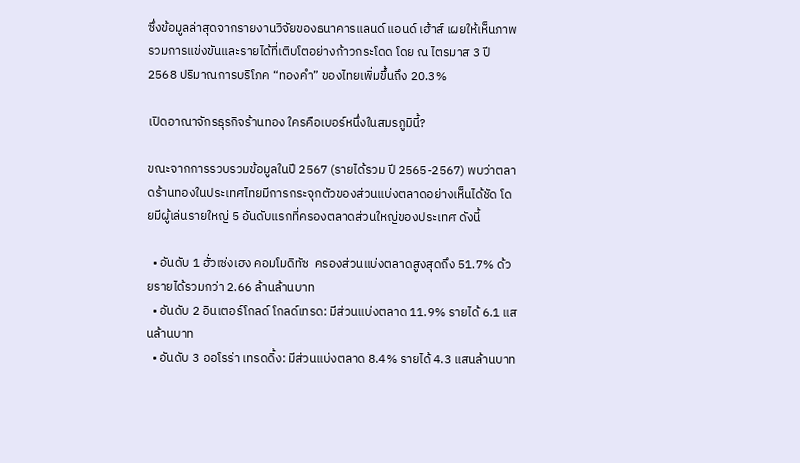ซึ่งข้อมูลล่าสุดจากรายงานวิจัยของธนาคารแลนด์ แอนด์ เฮ้าส์ เผยให้เห็นภาพรวมการแข่งขันและรายได้ที่เติบโตอย่างก้าวกระโดด โดย ณ ไตรมาส 3 ปี 2568 ปริมาณการบริโภค “ทองคำ” ของไทยเพิ่มขึ้นถึง 20.3%

เปิดอาณาจักรธุรกิจร้านทอง ใครคือเบอร์หนึ่งในสมรภูมินี้?

ขณะจากการรวบรวมข้อมูลในปี 2567 (รายได้รวม ปี 2565-2567) พบว่าตลาดร้านทองในประเทศไทยมีการกระจุกตัวของส่วนแบ่งตลาดอย่างเห็นได้ชัด โดยมีผู้เล่นรายใหญ่ 5 อันดับแรกที่ครองตลาดส่วนใหญ่ของประเทศ ดังนี้

  • อันดับ 1 ฮั่วเซ่งเฮง คอมโมดิทัซ  ครองส่วนแบ่งตลาดสูงสุดถึง 51.7% ด้วยรายได้รวมกว่า 2.66 ล้านล้านบาท
  • อันดับ 2 อินเตอร์โกลด์ โกลด์เทรด: มีส่วนแบ่งตลาด 11.9% รายได้ 6.1 แสนล้านบาท
  • อันดับ 3 ออโรร่า เทรดดิ้ง: มีส่วนแบ่งตลาด 8.4% รายได้ 4.3 แสนล้านบาท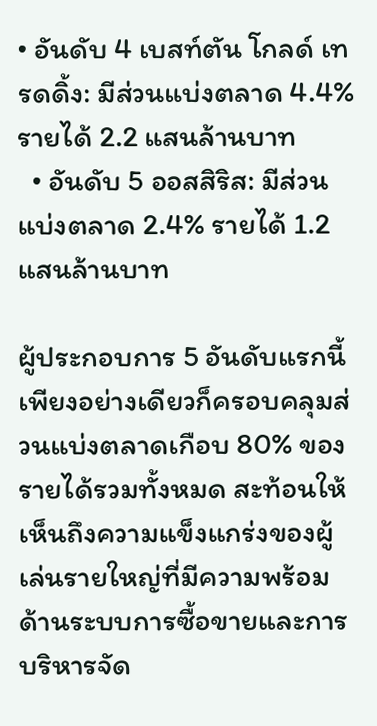• อันดับ 4 เบสท์ตัน โกลด์ เทรดดิ้ง: มีส่วนแบ่งตลาด 4.4% รายได้ 2.2 แสนล้านบาท
  • อันดับ 5 ออสสิริส: มีส่วนแบ่งตลาด 2.4% รายได้ 1.2 แสนล้านบาท

ผู้ประกอบการ 5 อันดับแรกนี้เพียงอย่างเดียวก็ครอบคลุมส่วนแบ่งตลาดเกือบ 80% ของรายได้รวมทั้งหมด สะท้อนให้เห็นถึงความแข็งแกร่งของผู้เล่นรายใหญ่ที่มีความพร้อมด้านระบบการซื้อขายและการบริหารจัด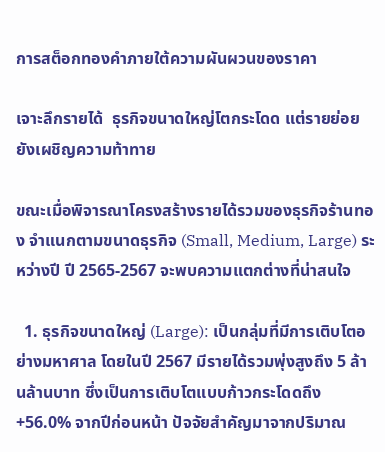การสต็อกทองคำภายใต้ความผันผวนของราคา

เจาะลึกรายได้  ธุรกิจขนาดใหญ่โตกระโดด แต่รายย่อยยังเผชิญความท้าทาย

ขณะเมื่อพิจารณาโครงสร้างรายได้รวมของธุรกิจร้านทอง จำแนกตามขนาดธุรกิจ (Small, Medium, Large) ระหว่างปี ปี 2565-2567 จะพบความแตกต่างที่น่าสนใจ

  1. ธุรกิจขนาดใหญ่ (Large): เป็นกลุ่มที่มีการเติบโตอย่างมหาศาล โดยในปี 2567 มีรายได้รวมพุ่งสูงถึง 5 ล้านล้านบาท ซึ่งเป็นการเติบโตแบบก้าวกระโดดถึง +56.0% จากปีก่อนหน้า ปัจจัยสำคัญมาจากปริมาณ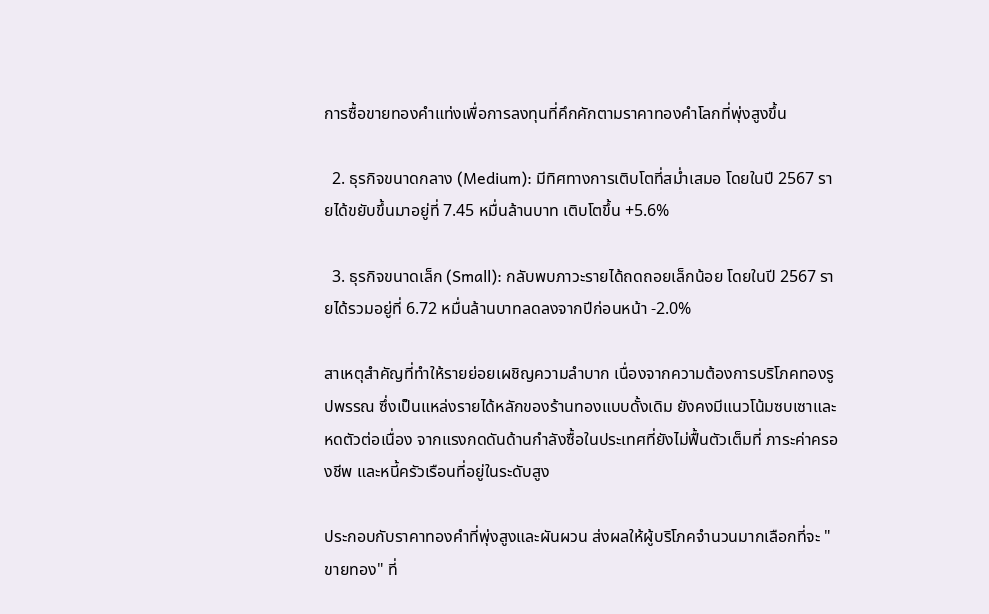การซื้อขายทองคำแท่งเพื่อการลงทุนที่คึกคักตามราคาทองคำโลกที่พุ่งสูงขึ้น

  2. ธุรกิจขนาดกลาง (Medium): มีทิศทางการเติบโตที่สม่ำเสมอ โดยในปี 2567 รายได้ขยับขึ้นมาอยู่ที่ 7.45 หมื่นล้านบาท เติบโตขึ้น +5.6%

  3. ธุรกิจขนาดเล็ก (Small): กลับพบภาวะรายได้ถดถอยเล็กน้อย โดยในปี 2567 รายได้รวมอยู่ที่ 6.72 หมื่นล้านบาทลดลงจากปีก่อนหน้า -2.0%

สาเหตุสำคัญที่ทำให้รายย่อยเผชิญความลำบาก เนื่องจากความต้องการบริโภคทองรูปพรรณ ซึ่งเป็นแหล่งรายได้หลักของร้านทองแบบดั้งเดิม ยังคงมีแนวโน้มซบเซาและหดตัวต่อเนื่อง จากแรงกดดันด้านกำลังซื้อในประเทศที่ยังไม่ฟื้นตัวเต็มที่ ภาระค่าครองชีพ และหนี้ครัวเรือนที่อยู่ในระดับสูง

ประกอบกับราคาทองคำที่พุ่งสูงและผันผวน ส่งผลให้ผู้บริโภคจำนวนมากเลือกที่จะ "ขายทอง" ที่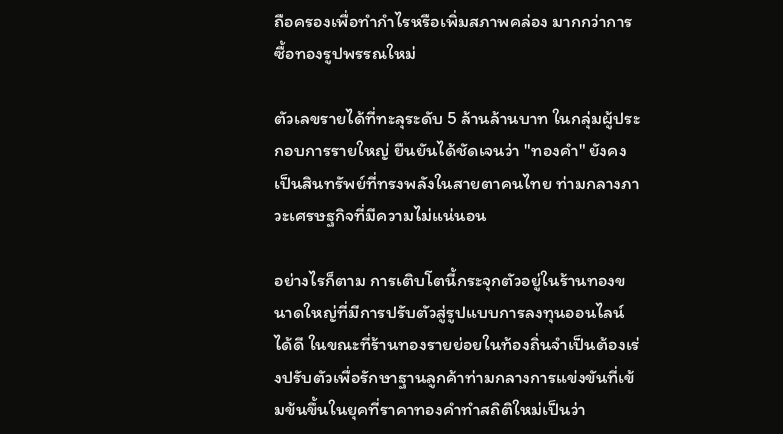ถือครองเพื่อทำกำไรหรือเพิ่มสภาพคล่อง มากกว่าการซื้อทองรูปพรรณใหม่

ตัวเลขรายได้ที่ทะลุระดับ 5 ล้านล้านบาท ในกลุ่มผู้ประกอบการรายใหญ่ ยืนยันได้ชัดเจนว่า "ทองคำ" ยังคงเป็นสินทรัพย์ที่ทรงพลังในสายตาคนไทย ท่ามกลางภาวะเศรษฐกิจที่มีความไม่แน่นอน

อย่างไรก็ตาม การเติบโตนี้กระจุกตัวอยู่ในร้านทองขนาดใหญ่ที่มีการปรับตัวสู่รูปแบบการลงทุนออนไลน์ได้ดี ในขณะที่ร้านทองรายย่อยในท้องถิ่นจำเป็นต้องเร่งปรับตัวเพื่อรักษาฐานลูกค้าท่ามกลางการแข่งขันที่เข้มข้นขึ้นในยุคที่ราคาทองคำทำสถิติใหม่เป็นว่า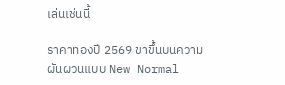เล่นเช่นนี้

ราคาทองปี 2569 ขาขึ้นบนความผันผวนแบบ New Normal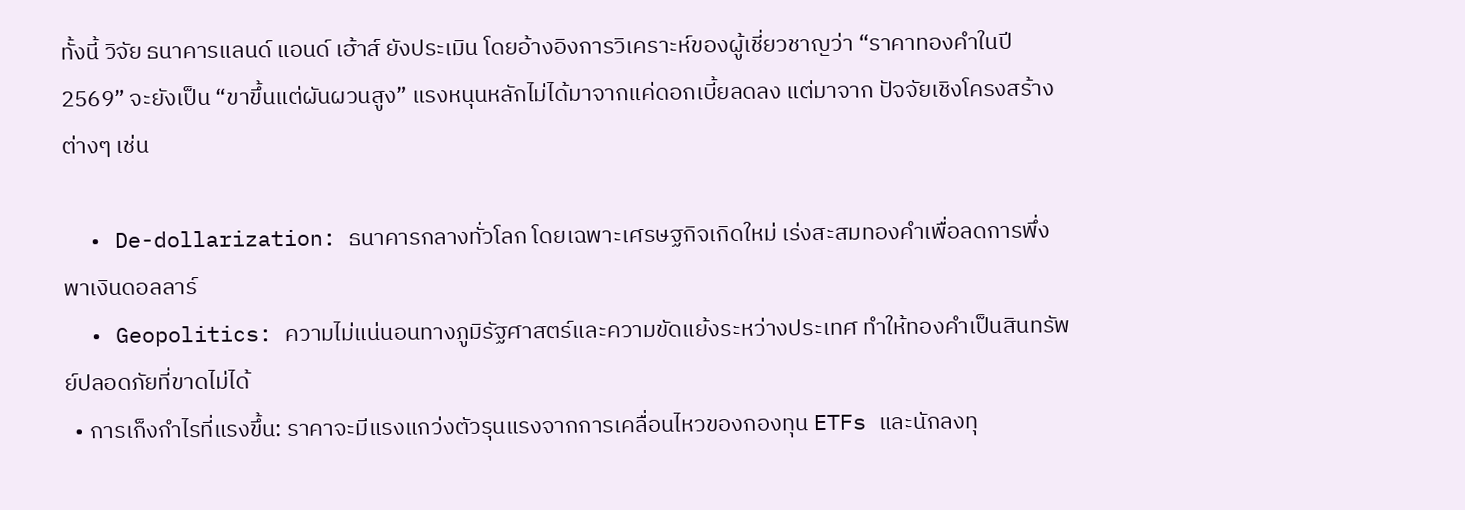ทั้งนี้ วิจัย ธนาคารแลนด์ แอนด์ เฮ้าส์ ยังประเมิน โดยอ้างอิงการวิเคราะห์ของผู้เชี่ยวชาญว่า “ราคาทองคำในปี 2569” จะยังเป็น “ขาขึ้นแต่ผันผวนสูง” แรงหนุนหลักไม่ได้มาจากแค่ดอกเบี้ยลดลง แต่มาจาก ปัจจัยเชิงโครงสร้างต่างๆ เช่น

  • De-dollarization: ธนาคารกลางทั่วโลก โดยเฉพาะเศรษฐกิจเกิดใหม่ เร่งสะสมทองคำเพื่อลดการพึ่งพาเงินดอลลาร์
  • Geopolitics: ความไม่แน่นอนทางภูมิรัฐศาสตร์และความขัดแย้งระหว่างประเทศ ทำให้ทองคำเป็นสินทรัพย์ปลอดภัยที่ขาดไม่ได้
  • การเก็งกำไรที่แรงขึ้น: ราคาจะมีแรงแกว่งตัวรุนแรงจากการเคลื่อนไหวของกองทุน ETFs และนักลงทุ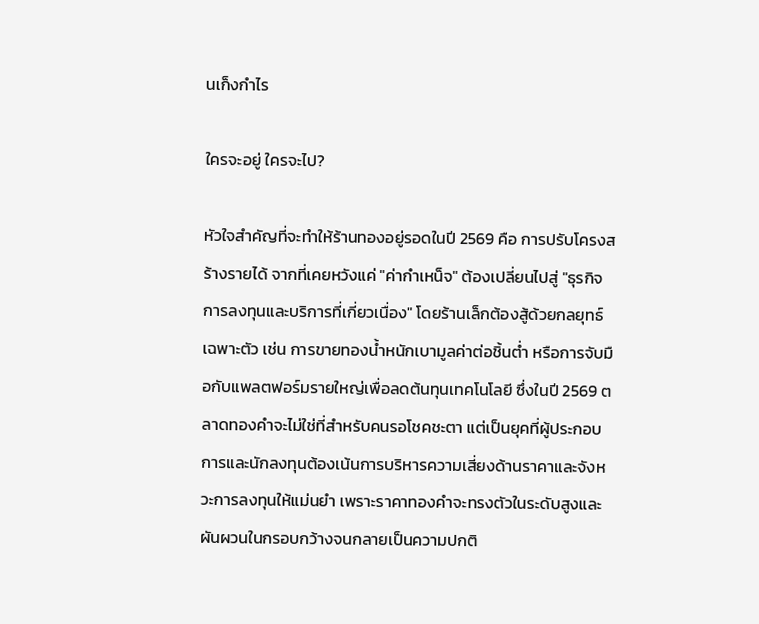นเก็งกำไร

ใครจะอยู่ ใครจะไป?

หัวใจสำคัญที่จะทำให้ร้านทองอยู่รอดในปี 2569 คือ การปรับโครงสร้างรายได้ จากที่เคยหวังแค่ "ค่ากำเหน็จ" ต้องเปลี่ยนไปสู่ "ธุรกิจการลงทุนและบริการที่เกี่ยวเนื่อง" โดยร้านเล็กต้องสู้ด้วยกลยุทธ์เฉพาะตัว เช่น การขายทองน้ำหนักเบามูลค่าต่อชิ้นต่ำ หรือการจับมือกับแพลตฟอร์มรายใหญ่เพื่อลดต้นทุนเทคโนโลยี ซึ่งในปี 2569 ตลาดทองคำจะไม่ใช่ที่สำหรับคนรอโชคชะตา แต่เป็นยุคที่ผู้ประกอบการและนักลงทุนต้องเน้นการบริหารความเสี่ยงด้านราคาและจังหวะการลงทุนให้แม่นยำ เพราะราคาทองคำจะทรงตัวในระดับสูงและผันผวนในกรอบกว้างจนกลายเป็นความปกติ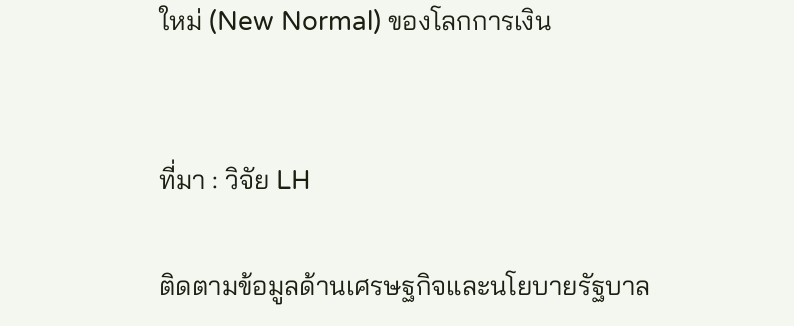ใหม่ (New Normal) ของโลกการเงิน


ที่มา : วิจัย LH

ติดตามข้อมูลด้านเศรษฐกิจและนโยบายรัฐบาล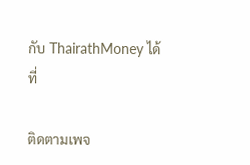กับ ThairathMoney ได้ที่

ติดตามเพจ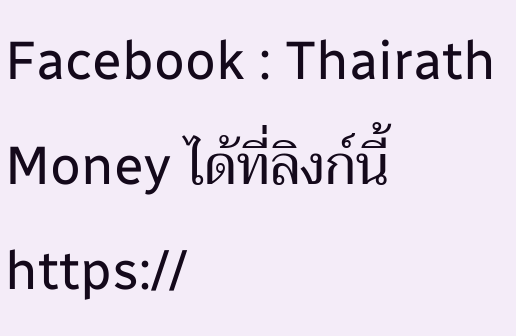Facebook : Thairath Money ได้ที่ลิงก์นี้  https://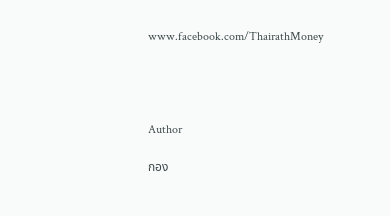www.facebook.com/ThairathMoney




Author

กอง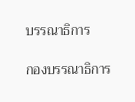บรรณาธิการ

กองบรรณาธิการ